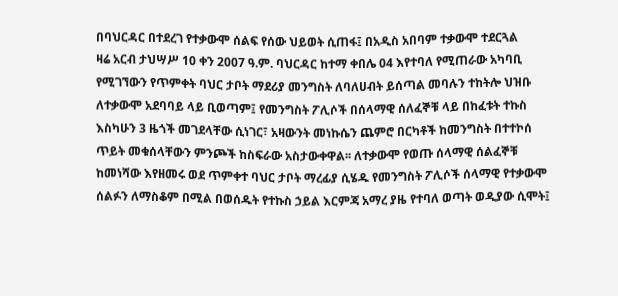በባህርዳር በተደረገ የተቃውሞ ሰልፍ የሰው ህይወት ሲጠፋ፤ በአዲስ አበባም ተቃውሞ ተደርጓል
ዛሬ አርብ ታህሣሥ 10 ቀን 2007 ዓ.ም. ባህርዳር ከተማ ቀበሌ 04 እየተባለ የሚጠራው አካባቢ የሚገኘውን የጥምቀት ባህር ታቦት ማደሪያ መንግስት ለባለሀብት ይሰጣል መባሉን ተከትሎ ህዝቡ ለተቃውሞ አደባባይ ላይ ቢወጣም፤ የመንግስት ፖሊሶች በሰላማዊ ሰለፈኞቹ ላይ በከፈቱት ተኩስ እስካሁን 3 ዜጎች መገደላቸው ሲነገር፣ አዛውንት መነኩሴን ጨምሮ በርካቶች ከመንግስት በተተኮሰ ጥይት መቁሰላቸውን ምንጮች ከስፍራው አስታውቀዋል፡፡ ለተቃውሞ የወጡ ሰላማዊ ሰልፈኞቹ ከመነሻው እየዘመሩ ወደ ጥምቀተ ባህር ታቦት ማረፊያ ሲሄዱ የመንግስት ፖሊሶች ሰላማዊ የተቃውሞ ሰልፉን ለማስቆም በሚል በወሰዱት የተኩስ ኃይል እርምጃ አማረ ያዜ የተባለ ወጣት ወዲያው ሲሞት፤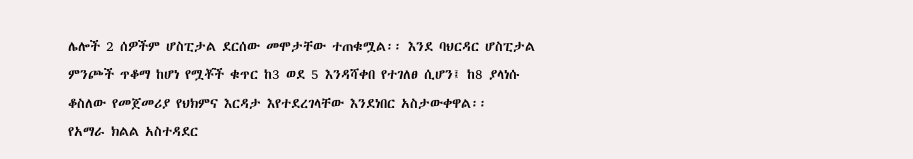ሌሎች 2 ሰዎችም ሆስፒታል ደርሰው መሞታቸው ተጠቁሟል፡፡ እንደ ባህርዳር ሆስፒታል ምንጮች ጥቆማ ከሆነ የሟቾች ቁጥር ከ3 ወደ 5 እንዳሻቀበ የተገለፀ ሲሆን፤ ከ8 ያላነሱ ቆስለው የመጀመሪያ የህክምና እርዳታ እየተደረገላቸው እንደነበር አስታውቀዋል፡፡
የአማራ ክልል አስተዳደር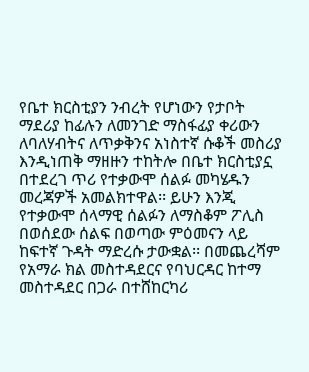የቤተ ክርስቲያን ንብረት የሆነውን የታቦት ማደሪያ ከፊሉን ለመንገድ ማስፋፊያ ቀሪውን ለባለሃብትና ለጥቃቅንና አነስተኛ ሱቆች መስሪያ እንዲነጠቅ ማዘዙን ተከትሎ በቤተ ክርስቲያኗ በተደረገ ጥሪ የተቃውሞ ሰልፉ መካሄዱን መረጃዎች አመልክተዋል፡፡ ይሁን እንጂ የተቃውሞ ሰላማዊ ሰልፉን ለማስቆም ፖሊስ በወሰደው ሰልፍ በወጣው ምዕመናን ላይ ከፍተኛ ጉዳት ማድረሱ ታውቋል፡፡ በመጨረሻም የአማራ ክል መስተዳደርና የባህርዳር ከተማ መስተዳደር በጋራ በተሸከርካሪ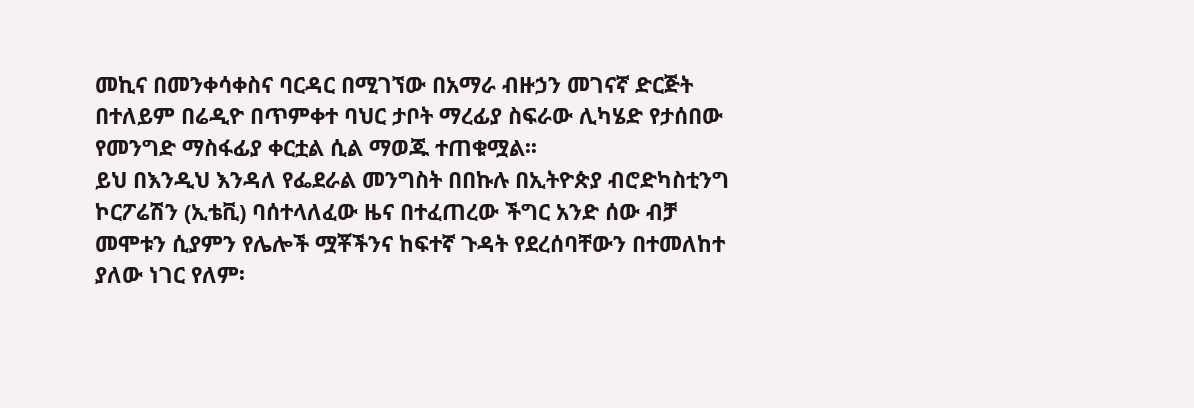መኪና በመንቀሳቀስና ባርዳር በሚገኘው በአማራ ብዙኃን መገናኛ ድርጅት በተለይም በሬዲዮ በጥምቀተ ባህር ታቦት ማረፊያ ስፍራው ሊካሄድ የታሰበው የመንግድ ማስፋፊያ ቀርቷል ሲል ማወጁ ተጠቁሟል፡፡
ይህ በእንዲህ እንዳለ የፌደራል መንግስት በበኩሉ በኢትዮጵያ ብሮድካስቲንግ ኮርፖሬሽን (ኢቴቪ) ባሰተላለፈው ዜና በተፈጠረው ችግር አንድ ሰው ብቻ መሞቱን ሲያምን የሌሎች ሟቾችንና ከፍተኛ ጉዳት የደረሰባቸውን በተመለከተ ያለው ነገር የለም፡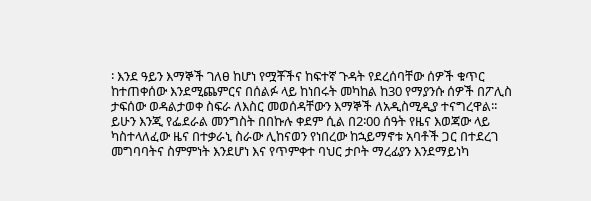፡ እንደ ዓይን እማኞች ገለፀ ከሆነ የሟቾችና ከፍተኛ ጉዳት የደረሰባቸው ሰዎች ቁጥር ከተጠቀሰው እንደሚጨምርና በሰልፉ ላይ ከነበሩት መካከል ከ30 የማያንሱ ሰዎች በፖሊስ ታፍሰው ወዳልታወቀ ስፍራ ለእስር መወሰዳቸውን እማኞች ለአዲስሚዲያ ተናግረዋል፡፡ ይሁን እንጂ የፌደራል መንግስት በበኩሉ ቀደም ሲል በ2፡00 ሰዓት የዜና እወጃው ላይ ካስተላለፈው ዜና በተቃራኒ ስራው ሊከናወን የነበረው ከኋይማኖቱ አባቶች ጋር በተደረገ መግባባትና ስምምነት እንደሆነ እና የጥምቀተ ባህር ታቦት ማረፊያን እንደማይነካ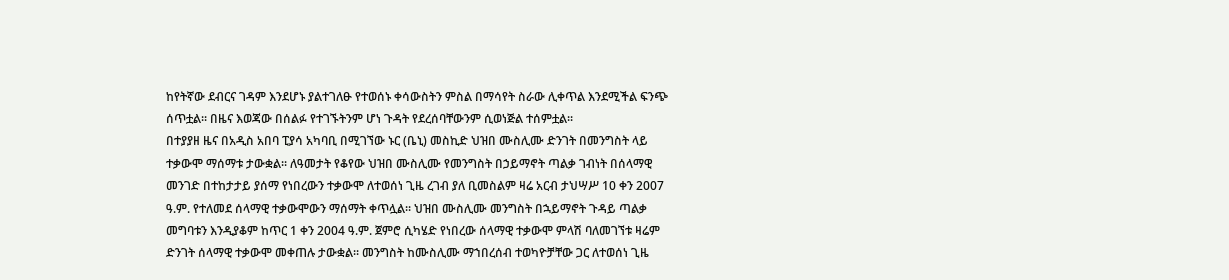ከየትኛው ደብርና ገዳም እንደሆኑ ያልተገለፁ የተወሰኑ ቀሳውስትን ምስል በማሳየት ስራው ሊቀጥል እንደሚችል ፍንጭ ሰጥቷል፡፡ በዜና እወጃው በሰልፉ የተገኙትንም ሆነ ጉዳት የደረሰባቸውንም ሲወነጅል ተሰምቷል፡፡
በተያያዘ ዜና በአዲስ አበባ ፒያሳ አካባቢ በሚገኘው ኑር (ቤኒ) መስኪድ ህዝበ ሙስሊሙ ድንገት በመንግስት ላይ ተቃውሞ ማሰማቱ ታውቋል፡፡ ለዓመታት የቆየው ህዝበ ሙስሊሙ የመንግስት በኃይማኖት ጣልቃ ገብነት በሰላማዊ መንገድ በተከታታይ ያሰማ የነበረውን ተቃውሞ ለተወሰነ ጊዜ ረገብ ያለ ቢመስልም ዛሬ አርብ ታህሣሥ 10 ቀን 2007 ዓ.ም. የተለመደ ሰላማዊ ተቃውሞውን ማሰማት ቀጥሏል፡፡ ህዝበ ሙስሊሙ መንግስት በኋይማኖት ጉዳይ ጣልቃ መግባቱን እንዲያቆም ከጥር 1 ቀን 2004 ዓ.ም. ጀምሮ ሲካሄድ የነበረው ሰላማዊ ተቃውሞ ምላሽ ባለመገኘቱ ዛሬም ድንገት ሰላማዊ ተቃውሞ መቀጠሉ ታውቋል፡፡ መንግስት ከሙስሊሙ ማኀበረሰብ ተወካዮቻቸው ጋር ለተወሰነ ጊዜ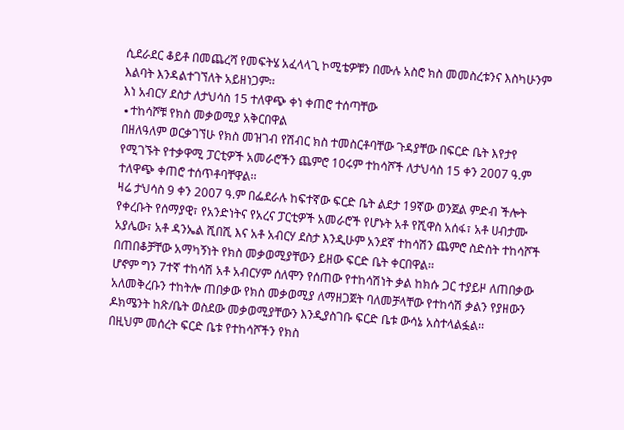ሲደራደር ቆይቶ በመጨረሻ የመፍትሄ አፈላላጊ ኮሚቴዎቹን በሙሉ አስሮ ክስ መመስረቱንና እስካሁንም እልባት እንዳልተገኘለት አይዘነጋም፡፡
እነ አብርሃ ደስታ ለታህሳስ 15 ተለዋጭ ቀነ ቀጠሮ ተሰጣቸው
∙ተከሳሾቹ የክስ መቃወሚያ አቅርበዋል
በዘለዓለም ወርቃገኘሁ የክስ መዝገብ የሽብር ክስ ተመስርቶባቸው ጉዳያቸው በፍርድ ቤት እየታየ የሚገኙት የተቃዋሚ ፓርቲዎች አመራሮችን ጨምሮ 10ሩም ተከሳሾች ለታህሳስ 15 ቀን 2007 ዓ.ም ተለዋጭ ቀጠሮ ተሰጥቶባቸዋል፡፡
ዛሬ ታህሳስ 9 ቀን 2007 ዓ.ም በፌደራሉ ከፍተኛው ፍርድ ቤት ልደታ 19ኛው ወንጀል ምድብ ችሎት የቀረቡት የሰማያዊ፣ የአንድነትና የአረና ፓርቲዎች አመራሮች የሆኑት አቶ የሺዋስ አሰፋ፣ አቶ ሀብታሙ አያሌው፣ አቶ ዳንኤል ሺበሺ እና አቶ አብርሃ ደስታ እንዲሁም አንደኛ ተከሳሽን ጨምሮ ስድስት ተከሳሾች በጠበቆቻቸው አማካኝነት የክስ መቃወሚያቸውን ይዘው ፍርድ ቤት ቀርበዋል፡፡
ሆኖም ግን 7ተኛ ተከሳሽ አቶ አብርሃም ሰለሞን የሰጠው የተከሳሽነት ቃል ከክሱ ጋር ተያይዞ ለጠበቃው አለመቅረቡን ተከትሎ ጠበቃው የክስ መቃወሚያ ለማዘጋጀት ባለመቻላቸው የተከሳሽ ቃልን የያዘውን ዶክሜንት ከጽ/ቤት ወስደው መቃወሚያቸውን እንዲያስገቡ ፍርድ ቤቱ ውሳኔ አስተላልፏል፡፡
በዚህም መሰረት ፍርድ ቤቱ የተከሳሾችን የክስ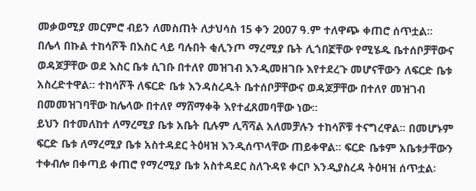መቃወሚያ መርምሮ ብይን ለመስጠት ለታህሳስ 15 ቀን 2007 ዓ.ም ተለዋጭ ቀጠሮ ሰጥቷል፡፡
በሌላ በኩል ተከሳሾች በእስር ላይ ባሉበት ቂሊንጦ ማረሚያ ቤት ሊጎበኟቸው የሚሄዱ ቤተሰቦቻቸውና ወዳጆቻቸው ወደ እስር ቤቱ ሲገቡ በተለየ መዝገብ እንዲመዘገቡ እየተደረጉ መሆናቸውን ለፍርድ ቤቱ አስረድተዋል፡፡ ተከሳሾች ለፍርድ ቤቱ እንዳስረዱት ቤተሰቦቻቸውና ወዳጆቻቸው በተለየ መዝገብ በመመዝገባቸው ከሌላው በተለየ ማሸማቀቅ እየተፈጸመባቸው ነው፡፡
ይህን በተመለከተ ለማረሚያ ቤቱ አቤት ቢሉም ሊሻሻል አለመቻሉን ተከሳሾቹ ተናግረዋል፡፡ በመሆኑም ፍርድ ቤቱ ለማረሚያ ቤቱ አስተዳደር ትዕዛዝ እንዲሰጥላቸው ጠይቀዋል፡፡ ፍርድ ቤቱም አቤቱታቸውን ተቀብሎ በቀጣይ ቀጠሮ የማረሚያ ቤቱ አስተዳደር ስለጉዳዩ ቀርቦ እንዲያስረዳ ትዕዛዝ ሰጥቷል፡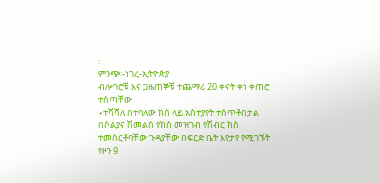፡
ምንጭ፡-ነገረ-ኢትዮጵያ
ብሎገሮቹ እና ጋዜጠኞቹ ተጨማሪ 20 ቀናት ቀነ ቀጠሮ ተሰጣቸው
∙ተሻሻለ በተባለው ክስ ላይ አስተያየት ተሰጥቶበታል
በሶልያና ሽመልስ የክስ መዝገብ የሽብር ክስ ተመስርቶባቸው ጉዳያቸው በፍርድ ቤት እየታየ የሚገኙት የዞን 9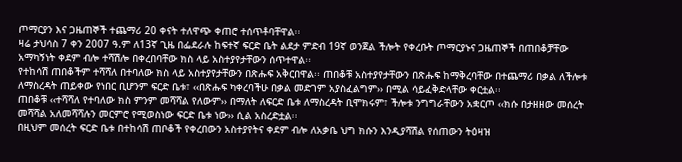ጦማርያን እና ጋዜጠኞች ተጨማሪ 20 ቀናት ተለዋጭ ቀጠሮ ተሰጥቶባቸዋል፡፡
ዛሬ ታህሳስ 7 ቀን 2007 ዓ.ም ለ13ኛ ጊዜ በፌደራሉ ከፍተኛ ፍርድ ቤት ልደታ ምድብ 19ኛ ወንጀል ችሎት የቀረቡት ጦማርያኑና ጋዜጠኞች በጠበቆቻቸው አማካኝነት ቀደም ብሎ ተሻሽሎ በቀረበባቸው ክስ ላይ አስተያየታቸውን ሰጥተዋል፡፡
የተከሳሽ ጠበቆችም ተሻሻለ በተባለው ክስ ላይ አስተያየታቸውን በጽሑፍ አቅርበዋል፡፡ ጠበቆቹ አስተያየታቸውን በጽሑፍ ከማቅረባቸው በተጨማሪ በቃል ለችሎቱ ለማስረዳት ጠይቀው የነበር ቢሆንም ፍርድ ቤቱ፣ ‹‹በጽሑፍ ካቀረባችሁ በቃል መድገም አያስፈልግም›› በሚል ሳይፈቅድላቸው ቀርቷል፡፡
ጠበቆቹ ‹‹ተሻሻለ የተባለው ክስ ምንም መሻሻል የለውም›› በማለት ለፍርድ ቤቱ ለማስረዳት ቢሞክሩም፣ ችሎቱ ንግግራቸውን አቋርጦ ‹‹ክሱ በታዘዘው መሰረት መሻሻል አለመሻሻሉን መርምሮ የሚወስነው ፍርድ ቤቱ ነው›› ሲል አስረድቷል፡፡
በዚህም መሰረት ፍርድ ቤቱ በተከሳሽ ጠቦቆች የቀረበውን አስተያየትና ቀደም ብሎ ለአቃቤ ህግ ክሱን እንዲያሻሽል የሰጠውን ትዕዛዝ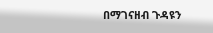በማገናዘብ ጉዳዩን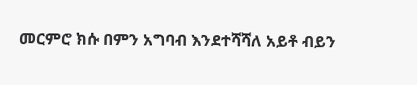መርምሮ ክሱ በምን አግባብ እንደተሻሻለ አይቶ ብይን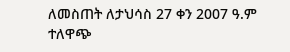ለመስጠት ለታህሳስ 27 ቀን 2007 ዓ.ም ተለዋጭ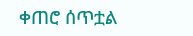ቀጠሮ ሰጥቷል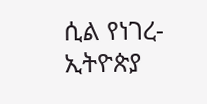ሲል የነገረ- ኢትዮጵያ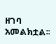ዘገባ አመልክቷል፡፡